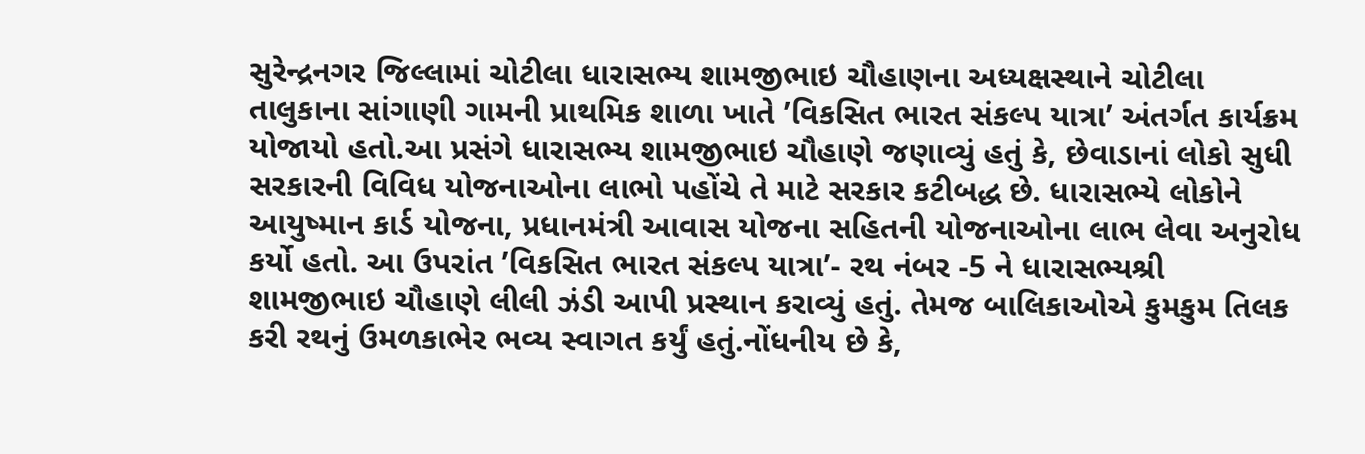સુરેન્દ્રનગર જિલ્લામાં ચોટીલા ધારાસભ્ય શામજીભાઇ ચૌહાણના અધ્યક્ષસ્થાને ચોટીલા તાલુકાના સાંગાણી ગામની પ્રાથમિક શાળા ખાતે ’વિકસિત ભારત સંકલ્પ યાત્રા’ અંતર્ગત કાર્યક્રમ યોજાયો હતો.આ પ્રસંગે ધારાસભ્ય શામજીભાઇ ચૌહાણે જણાવ્યું હતું કે, છેવાડાનાં લોકો સુધી સરકારની વિવિધ યોજનાઓના લાભો પહોંચે તે માટે સરકાર કટીબદ્ધ છે. ધારાસભ્યે લોકોને આયુષ્માન કાર્ડ યોજના, પ્રધાનમંત્રી આવાસ યોજના સહિતની યોજનાઓના લાભ લેવા અનુરોધ કર્યો હતો. આ ઉપરાંત ’વિકસિત ભારત સંકલ્પ યાત્રા’- રથ નંબર -5 ને ધારાસભ્યશ્રી શામજીભાઇ ચૌહાણે લીલી ઝંડી આપી પ્રસ્થાન કરાવ્યું હતું. તેમજ બાલિકાઓએ કુમકુમ તિલક કરી રથનું ઉમળકાભેર ભવ્ય સ્વાગત કર્યું હતું.નોંધનીય છે કે,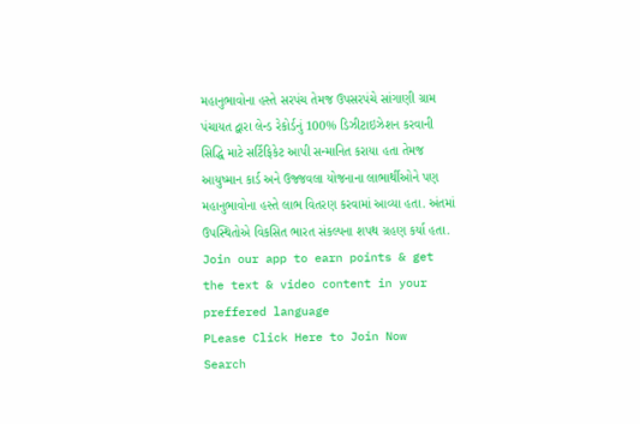મહાનુભાવોના હસ્તે સરપંચ તેમજ ઉપસરપંચે સાંગાણી ગ્રામ પંચાયત દ્વારા લેન્ડ રેકોર્ડનું 100% ડિઝીટાઇઝેશન કરવાની સિદ્ધિ માટે સર્ટિફિકેટ આપી સન્માનિત કરાયા હતા તેમજ આયુષ્માન કાર્ડ અને ઉજ્જવલા યોજનાના લાભાર્થીઓને પણ મહાનુભાવોના હસ્તે લાભ વિતરણ કરવામાં આવ્યા હતા. અંતમાં ઉપસ્થિતોએ વિકસિત ભારત સંકલ્પના શપથ ગ્રહણ કર્યા હતા.
Join our app to earn points & get the text & video content in your preffered language
PLease Click Here to Join Now
Search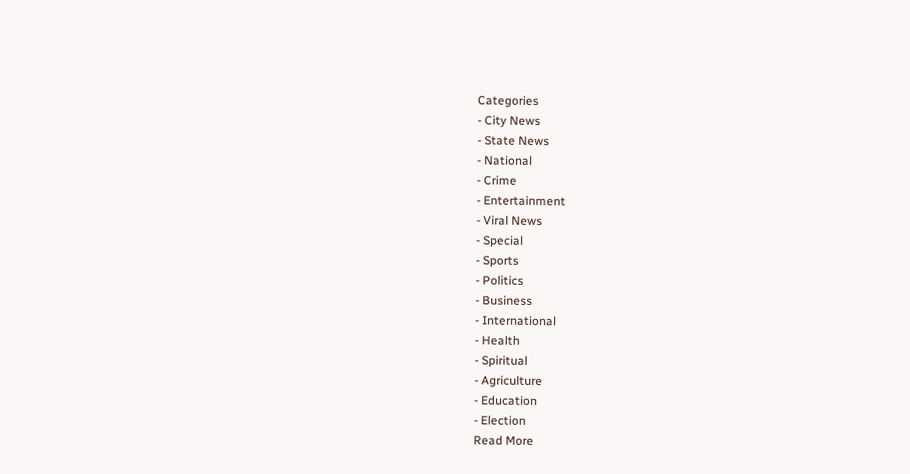Categories
- City News
- State News
- National
- Crime
- Entertainment
- Viral News
- Special
- Sports
- Politics
- Business
- International
- Health
- Spiritual
- Agriculture
- Education
- Election
Read More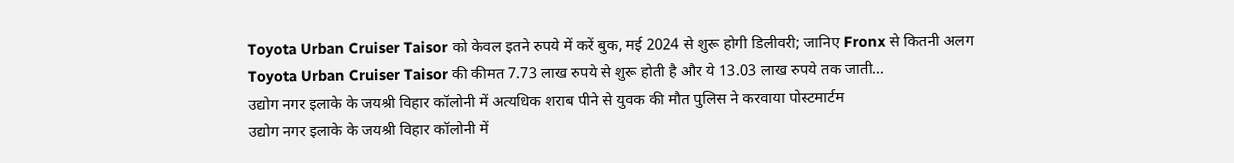Toyota Urban Cruiser Taisor को केवल इतने रुपये में करें बुक, मई 2024 से शुरू होगी डिलीवरी; जानिए Fronx से कितनी अलग
Toyota Urban Cruiser Taisor की कीमत 7.73 लाख रुपये से शुरू होती है और ये 13.03 लाख रुपये तक जाती...
उद्योग नगर इलाके के जयश्री विहार कॉलोनी में अत्यधिक शराब पीने से युवक की मौत पुलिस ने करवाया पोस्टमार्टम
उद्योग नगर इलाके के जयश्री विहार कॉलोनी में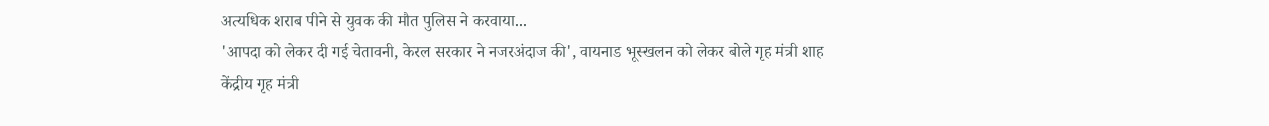अत्यधिक शराब पीने से युवक की मौत पुलिस ने करवाया...
'आपदा को लेकर दी गई चेतावनी, केरल सरकार ने नजरअंदाज की', वायनाड भूस्खलन को लेकर बोले गृह मंत्री शाह
केंद्रीय गृह मंत्री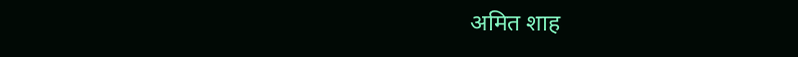अमित शाह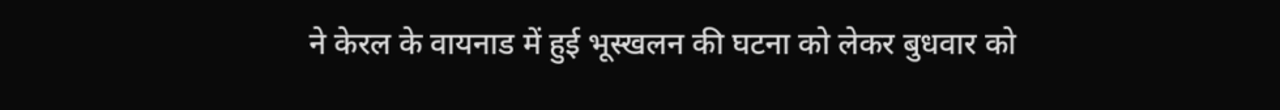ने केरल के वायनाड में हुई भूस्खलन की घटना को लेकर बुधवार को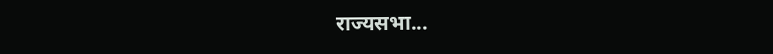राज्यसभा...